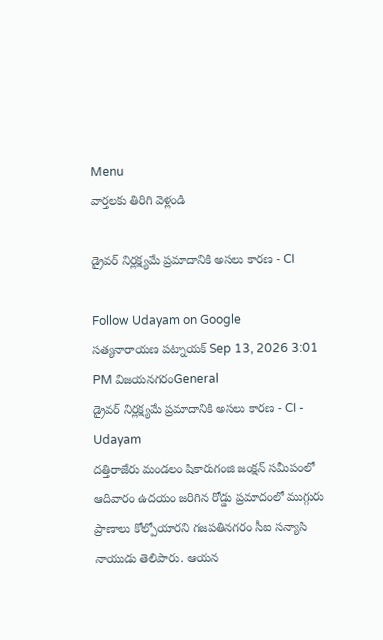Menu
వార్తలకు తిరిగి వెళ్లండి

డ్రైవర్ నిర్లక్ష్యమే ప్రమాదానికి అసలు కారణ - CI

Follow Udayam on Google
సత్యనారాయణ పట్నాయక్ Sep 13, 2026 3:01 PM విజయనగరంGeneral
డ్రైవర్ నిర్లక్ష్యమే ప్రమాదానికి అసలు కారణ - CI - Udayam
దత్తిరాజేరు మండలం షికారుగంజి జంక్షన్‌ సమీపంలో ఆదివారం ఉదయం జరిగిన రోడ్డు ప్రమాదంలో ముగ్గురు ప్రాణాలు కోల్పోయారని గజపతినగరం సీఐ సన్యాసి నాయుడు తెలిపారు. ఆయన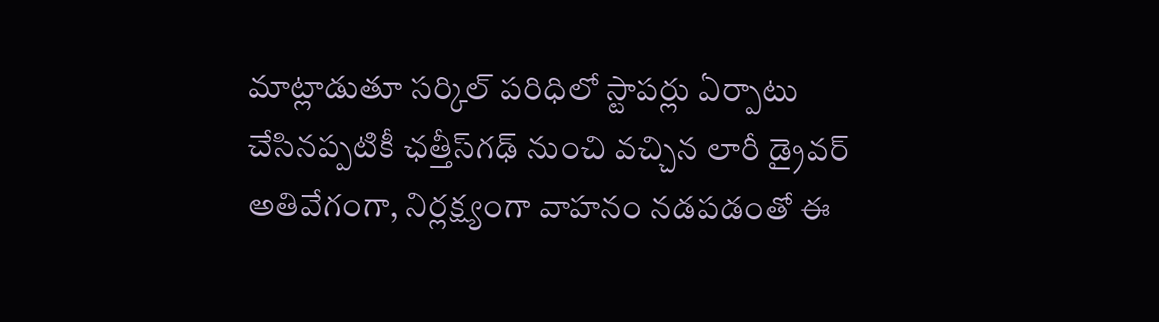మాట్లాడుతూ సర్కిల్‌ పరిధిలో స్టాపర్లు ఏర్పాటు చేసినప్పటికీ ఛత్తీస్‌గఢ్‌ నుంచి వచ్చిన లారీ డ్రైవర్‌ అతివేగంగా, నిర్లక్ష్యంగా వాహనం నడపడంతో ఈ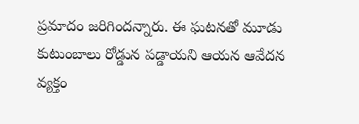ప్రమాదం జరిగిందన్నారు. ఈ ఘటనతో మూడు కుటుంబాలు రోడ్డున పడ్డాయని ఆయన ఆవేదన వ్యక్తం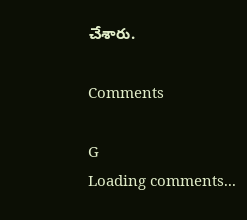చేశారు.

Comments

G
Loading comments...